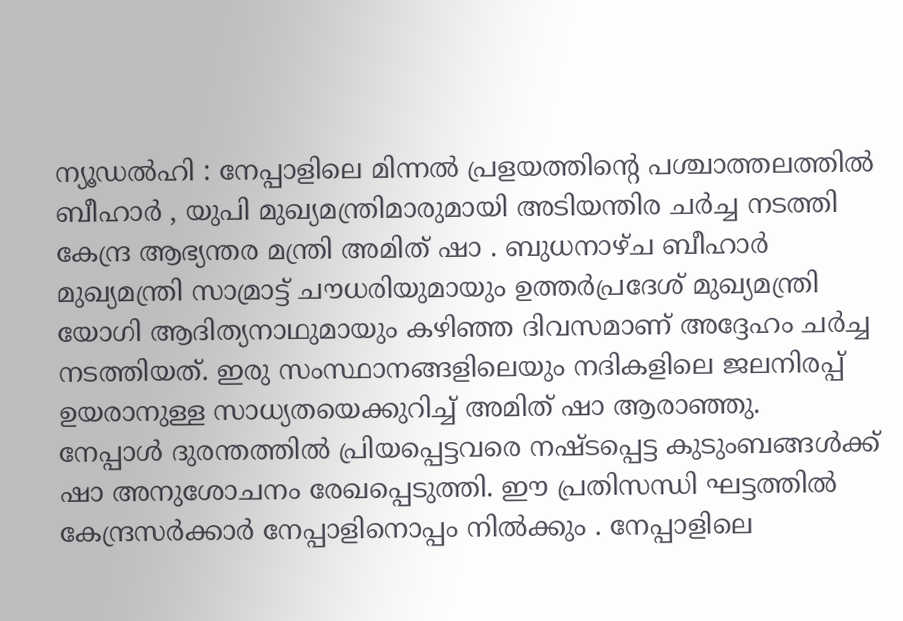ന്യൂഡൽഹി : നേപ്പാളിലെ മിന്നൽ പ്രളയത്തിന്റെ പശ്ചാത്തലത്തിൽ ബീഹാർ , യുപി മുഖ്യമന്ത്രിമാരുമായി അടിയന്തിര ചർച്ച നടത്തി കേന്ദ്ര ആഭ്യന്തര മന്ത്രി അമിത് ഷാ . ബുധനാഴ്ച ബീഹാർ മുഖ്യമന്ത്രി സാമ്രാട്ട് ചൗധരിയുമായും ഉത്തർപ്രദേശ് മുഖ്യമന്ത്രി യോഗി ആദിത്യനാഥുമായും കഴിഞ്ഞ ദിവസമാണ് അദ്ദേഹം ചർച്ച നടത്തിയത്. ഇരു സംസ്ഥാനങ്ങളിലെയും നദികളിലെ ജലനിരപ്പ് ഉയരാനുള്ള സാധ്യതയെക്കുറിച്ച് അമിത് ഷാ ആരാഞ്ഞു.
നേപ്പാൾ ദുരന്തത്തിൽ പ്രിയപ്പെട്ടവരെ നഷ്ടപ്പെട്ട കുടുംബങ്ങൾക്ക് ഷാ അനുശോചനം രേഖപ്പെടുത്തി. ഈ പ്രതിസന്ധി ഘട്ടത്തിൽ കേന്ദ്രസർക്കാർ നേപ്പാളിനൊപ്പം നിൽക്കും . നേപ്പാളിലെ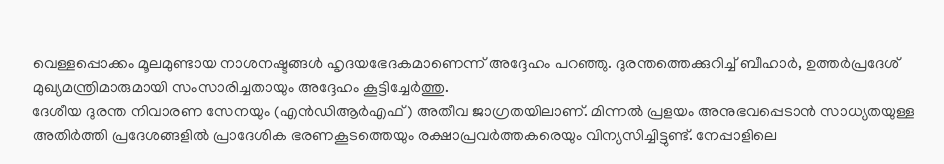വെള്ളപ്പൊക്കം മൂലമുണ്ടായ നാശനഷ്ടങ്ങൾ ഹൃദയഭേദകമാണെന്ന് അദ്ദേഹം പറഞ്ഞു. ദുരന്തത്തെക്കുറിച്ച് ബീഹാർ, ഉത്തർപ്രദേശ് മുഖ്യമന്ത്രിമാരുമായി സംസാരിച്ചതായും അദ്ദേഹം കൂട്ടിച്ചേർത്തു.
ദേശീയ ദുരന്ത നിവാരണ സേനയും (എൻഡിആർഎഫ്) അതീവ ജാഗ്രതയിലാണ്. മിന്നൽ പ്രളയം അനുഭവപ്പെടാൻ സാധ്യതയുള്ള അതിർത്തി പ്രദേശങ്ങളിൽ പ്രാദേശിക ഭരണകൂടത്തെയും രക്ഷാപ്രവർത്തകരെയും വിന്യസിച്ചിട്ടുണ്ട്. നേപ്പാളിലെ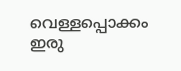വെള്ളപ്പൊക്കം ഇരു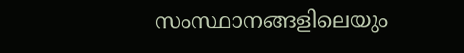സംസ്ഥാനങ്ങളിലെയും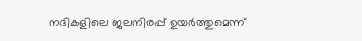നദികളിലെ ജലനിരപ്പ് ഉയർത്തുമെന്ന്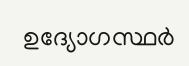ഉദ്യോഗസ്ഥർ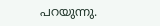പറയുന്നു.